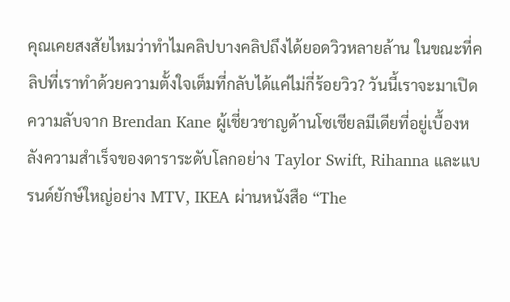คุณเคยสงสัยไหมว่าทำไมคลิปบางคลิปถึงได้ยอดวิวหลายล้าน ในขณะที่คลิปที่เราทำด้วยความตั้งใจเต็มที่กลับได้แค่ไม่กี่ร้อยวิว? วันนี้เราจะมาเปิดความลับจาก Brendan Kane ผู้เชี่ยวชาญด้านโซเชียลมีเดียที่อยู่เบื้องหลังความสำเร็จของดาราระดับโลกอย่าง Taylor Swift, Rihanna และแบรนด์ยักษ์ใหญ่อย่าง MTV, IKEA ผ่านหนังสือ “The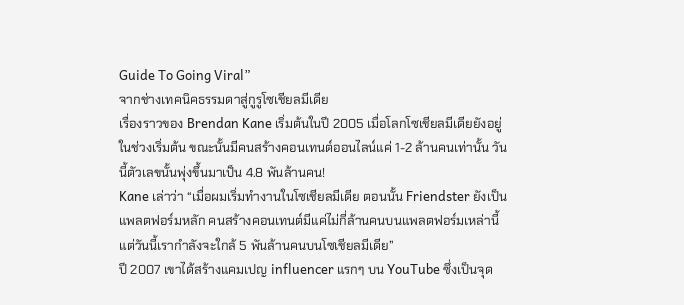Guide To Going Viral”
จากช่างเทคนิคธรรมดาสู่กูรูโซเชียลมีเดีย
เรื่องราวของ Brendan Kane เริ่มต้นในปี 2005 เมื่อโลกโซเชียลมีเดียยังอยู่ในช่วงเริ่มต้น ขณะนั้นมีคนสร้างคอนเทนต์ออนไลน์แค่ 1-2 ล้านคนเท่านั้น วันนี้ตัวเลขนั้นพุ่งขึ้นมาเป็น 4.8 พันล้านคน!
Kane เล่าว่า “เมื่อผมเริ่มทำงานในโซเชียลมีเดีย ตอนนั้น Friendster ยังเป็นแพลตฟอร์มหลัก คนสร้างคอนเทนต์มีแค่ไม่กี่ล้านคนบนแพลตฟอร์มเหล่านี้ แต่วันนี้เรากำลังจะใกล้ 5 พันล้านคนบนโซเชียลมีเดีย”
ปี 2007 เขาได้สร้างแคมเปญ influencer แรกๆ บน YouTube ซึ่งเป็นจุด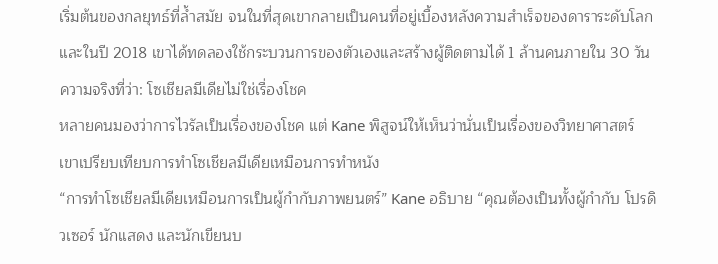เริ่มต้นของกลยุทธ์ที่ล้ำสมัย จนในที่สุดเขากลายเป็นคนที่อยู่เบื้องหลังความสำเร็จของดาราระดับโลก และในปี 2018 เขาได้ทดลองใช้กระบวนการของตัวเองและสร้างผู้ติดตามได้ 1 ล้านคนภายใน 30 วัน
ความจริงที่ว่า: โซเชียลมีเดียไม่ใช่เรื่องโชค
หลายคนมองว่าการไวรัลเป็นเรื่องของโชค แต่ Kane พิสูจน์ให้เห็นว่านั่นเป็นเรื่องของวิทยาศาสตร์ เขาเปรียบเทียบการทำโซเชียลมีเดียเหมือนการทำหนัง
“การทำโซเชียลมีเดียเหมือนการเป็นผู้กำกับภาพยนตร์” Kane อธิบาย “คุณต้องเป็นทั้งผู้กำกับ โปรดิวเซอร์ นักแสดง และนักเขียนบ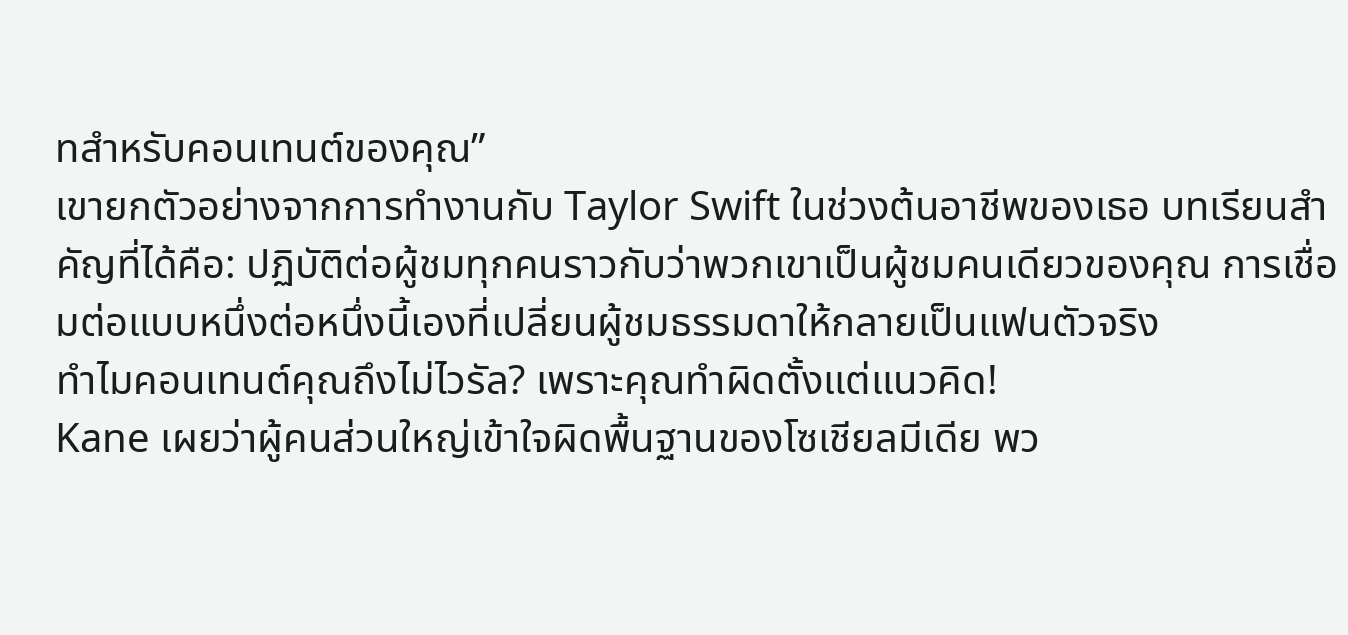ทสำหรับคอนเทนต์ของคุณ”
เขายกตัวอย่างจากการทำงานกับ Taylor Swift ในช่วงต้นอาชีพของเธอ บทเรียนสำคัญที่ได้คือ: ปฏิบัติต่อผู้ชมทุกคนราวกับว่าพวกเขาเป็นผู้ชมคนเดียวของคุณ การเชื่อมต่อแบบหนึ่งต่อหนึ่งนี้เองที่เปลี่ยนผู้ชมธรรมดาให้กลายเป็นแฟนตัวจริง
ทำไมคอนเทนต์คุณถึงไม่ไวรัล? เพราะคุณทำผิดตั้งแต่แนวคิด!
Kane เผยว่าผู้คนส่วนใหญ่เข้าใจผิดพื้นฐานของโซเชียลมีเดีย พว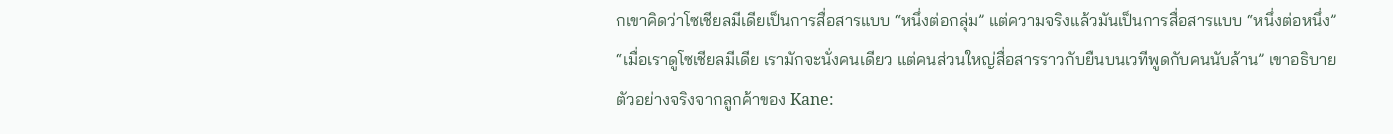กเขาคิดว่าโซเชียลมีเดียเป็นการสื่อสารแบบ “หนึ่งต่อกลุ่ม” แต่ความจริงแล้วมันเป็นการสื่อสารแบบ “หนึ่งต่อหนึ่ง”
“เมื่อเราดูโซเชียลมีเดีย เรามักจะนั่งคนเดียว แต่คนส่วนใหญ่สื่อสารราวกับยืนบนเวทีพูดกับคนนับล้าน” เขาอธิบาย
ตัวอย่างจริงจากลูกค้าของ Kane: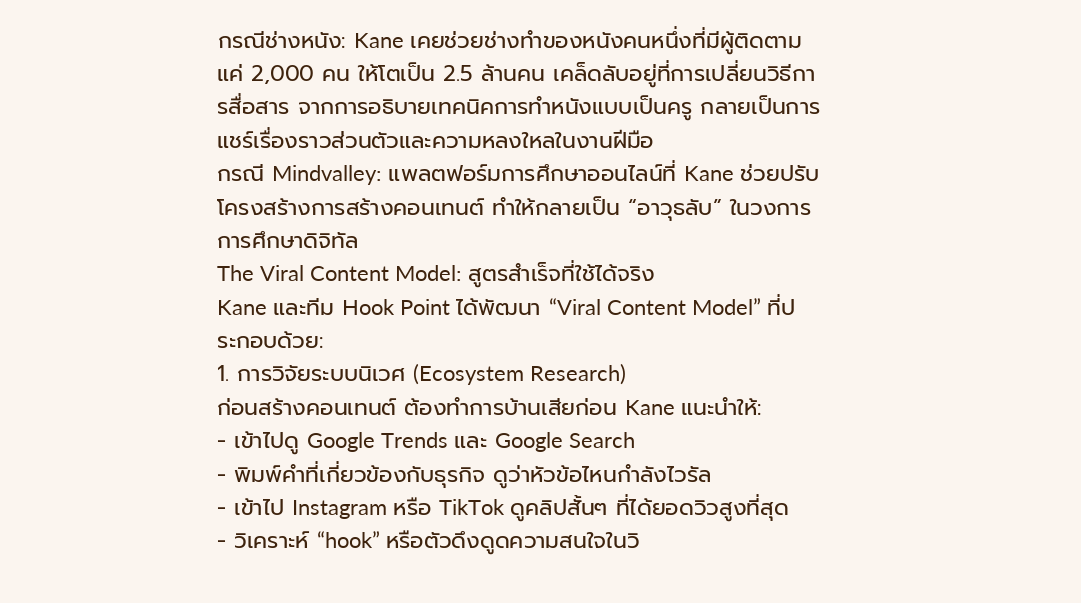กรณีช่างหนัง: Kane เคยช่วยช่างทำของหนังคนหนึ่งที่มีผู้ติดตามแค่ 2,000 คน ให้โตเป็น 2.5 ล้านคน เคล็ดลับอยู่ที่การเปลี่ยนวิธีการสื่อสาร จากการอธิบายเทคนิคการทำหนังแบบเป็นครู กลายเป็นการแชร์เรื่องราวส่วนตัวและความหลงใหลในงานฝีมือ
กรณี Mindvalley: แพลตฟอร์มการศึกษาออนไลน์ที่ Kane ช่วยปรับโครงสร้างการสร้างคอนเทนต์ ทำให้กลายเป็น “อาวุธลับ” ในวงการการศึกษาดิจิทัล
The Viral Content Model: สูตรสำเร็จที่ใช้ได้จริง
Kane และทีม Hook Point ได้พัฒนา “Viral Content Model” ที่ประกอบด้วย:
1. การวิจัยระบบนิเวศ (Ecosystem Research)
ก่อนสร้างคอนเทนต์ ต้องทำการบ้านเสียก่อน Kane แนะนำให้:
- เข้าไปดู Google Trends และ Google Search
- พิมพ์คำที่เกี่ยวข้องกับธุรกิจ ดูว่าหัวข้อไหนกำลังไวรัล
- เข้าไป Instagram หรือ TikTok ดูคลิปสั้นๆ ที่ได้ยอดวิวสูงที่สุด
- วิเคราะห์ “hook” หรือตัวดึงดูดความสนใจในวิ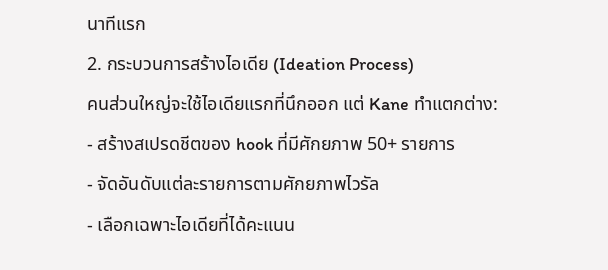นาทีแรก
2. กระบวนการสร้างไอเดีย (Ideation Process)
คนส่วนใหญ่จะใช้ไอเดียแรกที่นึกออก แต่ Kane ทำแตกต่าง:
- สร้างสเปรดชีตของ hook ที่มีศักยภาพ 50+ รายการ
- จัดอันดับแต่ละรายการตามศักยภาพไวรัล
- เลือกเฉพาะไอเดียที่ได้คะแนน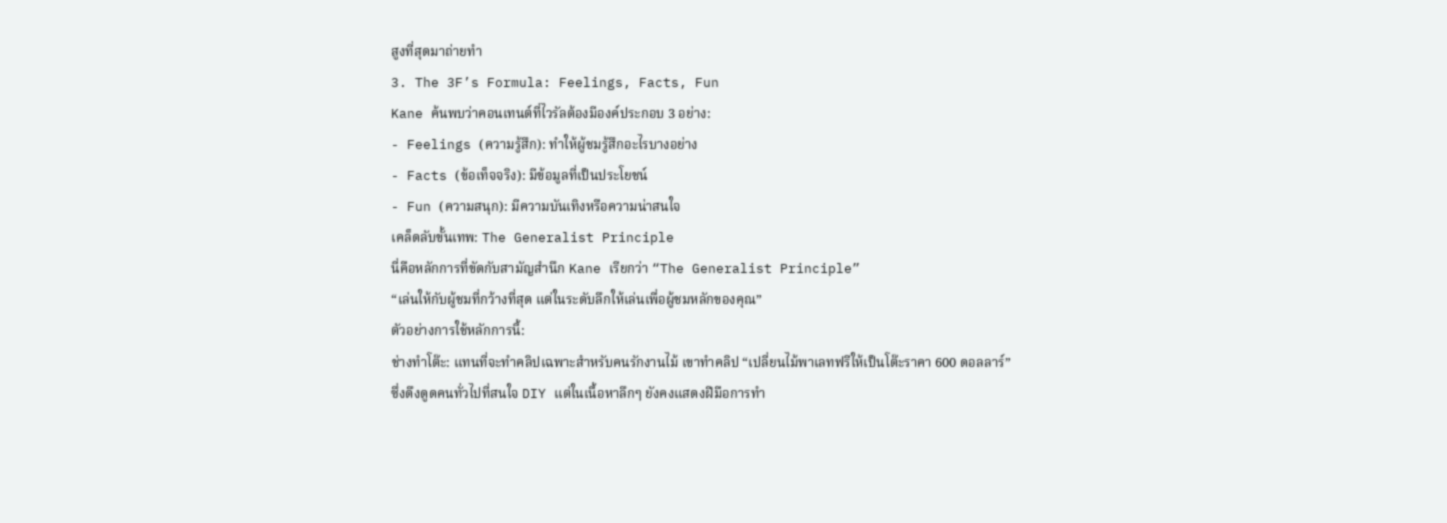สูงที่สุดมาถ่ายทำ
3. The 3F’s Formula: Feelings, Facts, Fun
Kane ค้นพบว่าคอนเทนต์ที่ไวรัลต้องมีองค์ประกอบ 3 อย่าง:
- Feelings (ความรู้สึก): ทำให้ผู้ชมรู้สึกอะไรบางอย่าง
- Facts (ข้อเท็จจริง): มีข้อมูลที่เป็นประโยชน์
- Fun (ความสนุก): มีความบันเทิงหรือความน่าสนใจ
เคล็ดลับขั้นเทพ: The Generalist Principle
นี่คือหลักการที่ขัดกับสามัญสำนึก Kane เรียกว่า “The Generalist Principle”
“เล่นให้กับผู้ชมที่กว้างที่สุด แต่ในระดับลึกให้เล่นเพื่อผู้ชมหลักของคุณ”
ตัวอย่างการใช้หลักการนี้:
ช่างทำโต๊ะ: แทนที่จะทำคลิปเฉพาะสำหรับคนรักงานไม้ เขาทำคลิป “เปลี่ยนไม้พาเลทฟรีให้เป็นโต๊ะราคา 600 ดอลลาร์” ซึ่งดึงดูดคนทั่วไปที่สนใจ DIY แต่ในเนื้อหาลึกๆ ยังคงแสดงฝีมือการทำ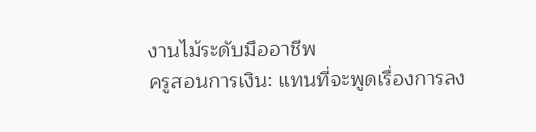งานไม้ระดับมืออาชีพ
ครูสอนการเงิน: แทนที่จะพูดเรื่องการลง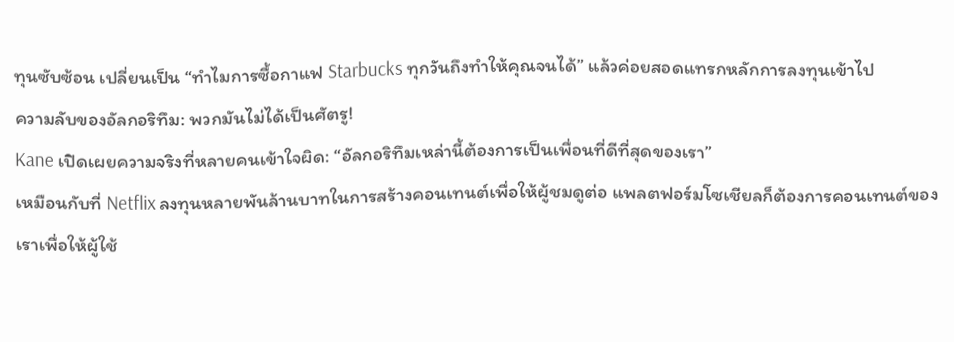ทุนซับซ้อน เปลี่ยนเป็น “ทำไมการซื้อกาแฟ Starbucks ทุกวันถึงทำให้คุณจนได้” แล้วค่อยสอดแทรกหลักการลงทุนเข้าไป
ความลับของอัลกอริทึม: พวกมันไม่ได้เป็นศัตรู!
Kane เปิดเผยความจริงที่หลายคนเข้าใจผิด: “อัลกอริทึมเหล่านี้ต้องการเป็นเพื่อนที่ดีที่สุดของเรา”
เหมือนกับที่ Netflix ลงทุนหลายพันล้านบาทในการสร้างคอนเทนต์เพื่อให้ผู้ชมดูต่อ แพลตฟอร์มโซเชียลก็ต้องการคอนเทนต์ของเราเพื่อให้ผู้ใช้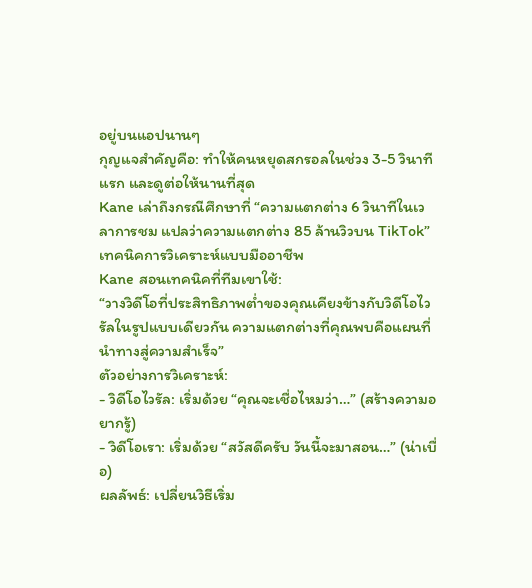อยู่บนแอปนานๆ
กุญแจสำคัญคือ: ทำให้คนหยุดสกรอลในช่วง 3-5 วินาทีแรก และดูต่อให้นานที่สุด
Kane เล่าถึงกรณีศึกษาที่ “ความแตกต่าง 6 วินาทีในเวลาการชม แปลว่าความแตกต่าง 85 ล้านวิวบน TikTok”
เทคนิคการวิเคราะห์แบบมืออาชีพ
Kane สอนเทคนิคที่ทีมเขาใช้:
“วางวิดีโอที่ประสิทธิภาพต่ำของคุณเคียงข้างกับวิดีโอไวรัลในรูปแบบเดียวกัน ความแตกต่างที่คุณพบคือแผนที่นำทางสู่ความสำเร็จ”
ตัวอย่างการวิเคราะห์:
- วิดีโอไวรัล: เริ่มด้วย “คุณจะเชื่อไหมว่า…” (สร้างความอยากรู้)
- วิดีโอเรา: เริ่มด้วย “สวัสดีครับ วันนี้จะมาสอน…” (น่าเบื่อ)
ผลลัพธ์: เปลี่ยนวิธีเริ่ม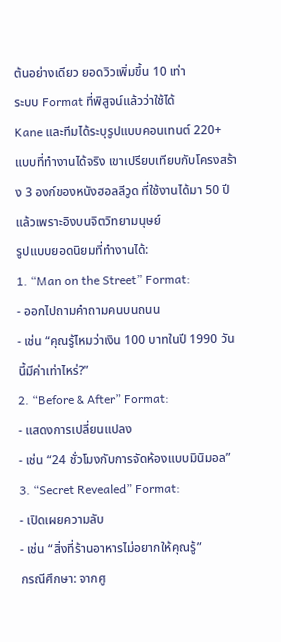ต้นอย่างเดียว ยอดวิวเพิ่มขึ้น 10 เท่า
ระบบ Format ที่พิสูจน์แล้วว่าใช้ได้
Kane และทีมได้ระบุรูปแบบคอนเทนต์ 220+ แบบที่ทำงานได้จริง เขาเปรียบเทียบกับโครงสร้าง 3 องก์ของหนังฮอลลีวูด ที่ใช้งานได้มา 50 ปีแล้วเพราะอิงบนจิตวิทยามนุษย์
รูปแบบยอดนิยมที่ทำงานได้:
1. “Man on the Street” Format:
- ออกไปถามคำถามคนบนถนน
- เช่น “คุณรู้ไหมว่าเงิน 100 บาทในปี 1990 วันนี้มีค่าเท่าไหร่?”
2. “Before & After” Format:
- แสดงการเปลี่ยนแปลง
- เช่น “24 ชั่วโมงกับการจัดห้องแบบมินิมอล”
3. “Secret Revealed” Format:
- เปิดเผยความลับ
- เช่น “สิ่งที่ร้านอาหารไม่อยากให้คุณรู้”
กรณีศึกษา: จากศู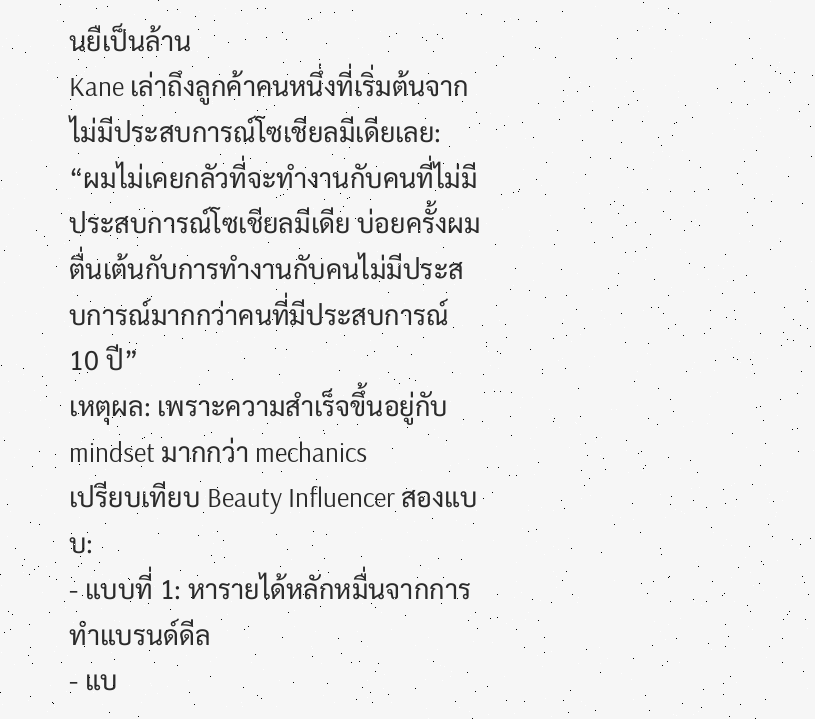นยืเป็นล้าน
Kane เล่าถึงลูกค้าคนหนึ่งที่เริ่มต้นจากไม่มีประสบการณ์โซเชียลมีเดียเลย:
“ผมไม่เคยกลัวที่จะทำงานกับคนที่ไม่มีประสบการณ์โซเชียลมีเดีย บ่อยครั้งผมตื่นเต้นกับการทำงานกับคนไม่มีประสบการณ์มากกว่าคนที่มีประสบการณ์ 10 ปี”
เหตุผล: เพราะความสำเร็จขึ้นอยู่กับ mindset มากกว่า mechanics
เปรียบเทียบ Beauty Influencer สองแบบ:
- แบบที่ 1: หารายได้หลักหมื่นจากการทำแบรนด์ดีล
- แบ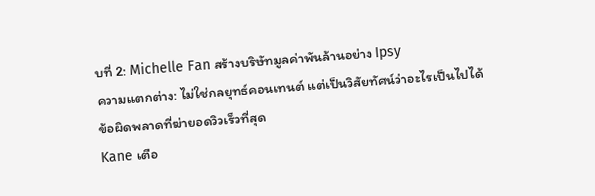บที่ 2: Michelle Fan สร้างบริษัทมูลค่าพันล้านอย่าง Ipsy
ความแตกต่าง: ไม่ใช่กลยุทธ์คอนเทนต์ แต่เป็นวิสัยทัศน์ว่าอะไรเป็นไปได้
ข้อผิดพลาดที่ฆ่ายอดวิวเร็วที่สุด
Kane เตือ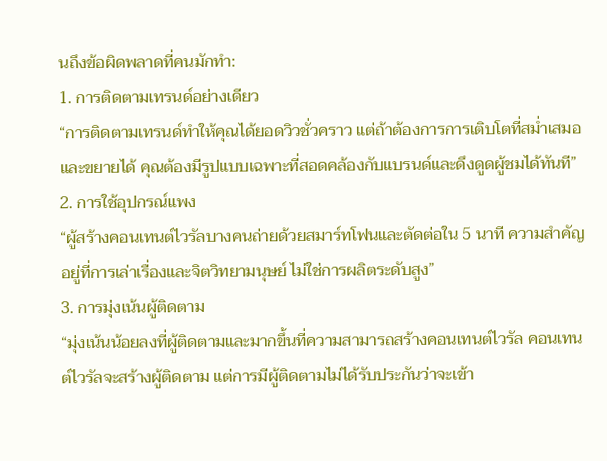นถึงข้อผิดพลาดที่คนมักทำ:
1. การติดตามเทรนด์อย่างเดียว
“การติดตามเทรนด์ทำให้คุณได้ยอดวิวชั่วคราว แต่ถ้าต้องการการเติบโตที่สม่ำเสมอและขยายได้ คุณต้องมีรูปแบบเฉพาะที่สอดคล้องกับแบรนด์และดึงดูดผู้ชมได้ทันที”
2. การใช้อุปกรณ์แพง
“ผู้สร้างคอนเทนต์ไวรัลบางคนถ่ายด้วยสมาร์ทโฟนและตัดต่อใน 5 นาที ความสำคัญอยู่ที่การเล่าเรื่องและจิตวิทยามนุษย์ ไม่ใช่การผลิตระดับสูง”
3. การมุ่งเน้นผู้ติดตาม
“มุ่งเน้นน้อยลงที่ผู้ติดตามและมากขึ้นที่ความสามารถสร้างคอนเทนต์ไวรัล คอนเทนต์ไวรัลจะสร้างผู้ติดตาม แต่การมีผู้ติดตามไม่ได้รับประกันว่าจะเข้า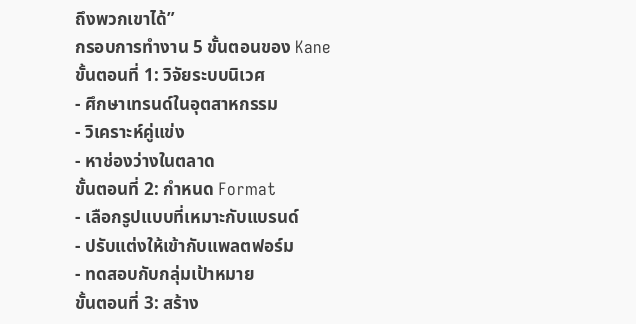ถึงพวกเขาได้”
กรอบการทำงาน 5 ขั้นตอนของ Kane
ขั้นตอนที่ 1: วิจัยระบบนิเวศ
- ศึกษาเทรนด์ในอุตสาหกรรม
- วิเคราะห์คู่แข่ง
- หาช่องว่างในตลาด
ขั้นตอนที่ 2: กำหนด Format
- เลือกรูปแบบที่เหมาะกับแบรนด์
- ปรับแต่งให้เข้ากับแพลตฟอร์ม
- ทดสอบกับกลุ่มเป้าหมาย
ขั้นตอนที่ 3: สร้าง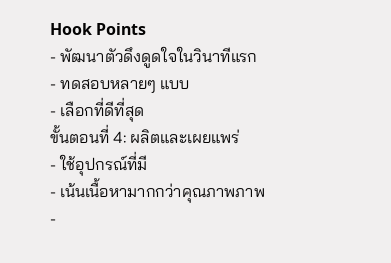Hook Points
- พัฒนาตัวดึงดูดใจในวินาทีแรก
- ทดสอบหลายๆ แบบ
- เลือกที่ดีที่สุด
ขั้นตอนที่ 4: ผลิตและเผยแพร่
- ใช้อุปกรณ์ที่มี
- เน้นเนื้อหามากกว่าคุณภาพภาพ
-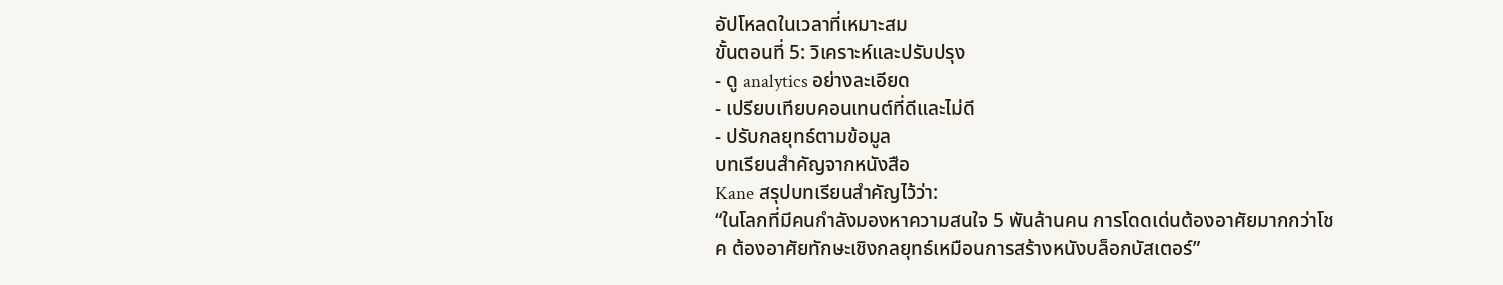อัปโหลดในเวลาที่เหมาะสม
ขั้นตอนที่ 5: วิเคราะห์และปรับปรุง
- ดู analytics อย่างละเอียด
- เปรียบเทียบคอนเทนต์ที่ดีและไม่ดี
- ปรับกลยุทธ์ตามข้อมูล
บทเรียนสำคัญจากหนังสือ
Kane สรุปบทเรียนสำคัญไว้ว่า:
“ในโลกที่มีคนกำลังมองหาความสนใจ 5 พันล้านคน การโดดเด่นต้องอาศัยมากกว่าโชค ต้องอาศัยทักษะเชิงกลยุทธ์เหมือนการสร้างหนังบล็อกบัสเตอร์”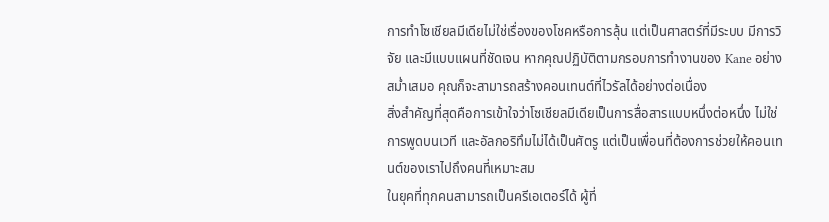การทำโซเชียลมีเดียไม่ใช่เรื่องของโชคหรือการลุ้น แต่เป็นศาสตร์ที่มีระบบ มีการวิจัย และมีแบบแผนที่ชัดเจน หากคุณปฏิบัติตามกรอบการทำงานของ Kane อย่างสม่ำเสมอ คุณก็จะสามารถสร้างคอนเทนต์ที่ไวรัลได้อย่างต่อเนื่อง
สิ่งสำคัญที่สุดคือการเข้าใจว่าโซเชียลมีเดียเป็นการสื่อสารแบบหนึ่งต่อหนึ่ง ไม่ใช่การพูดบนเวที และอัลกอริทึมไม่ได้เป็นศัตรู แต่เป็นเพื่อนที่ต้องการช่วยให้คอนเทนต์ของเราไปถึงคนที่เหมาะสม
ในยุคที่ทุกคนสามารถเป็นครีเอเตอร์ได้ ผู้ที่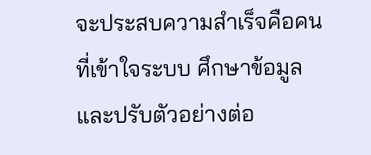จะประสบความสำเร็จคือคนที่เข้าใจระบบ ศึกษาข้อมูล และปรับตัวอย่างต่อ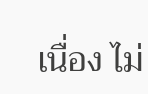เนื่อง ไม่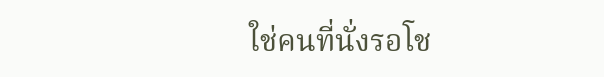ใช่คนที่นั่งรอโช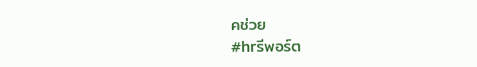คช่วย
#hrรีพอร์ต